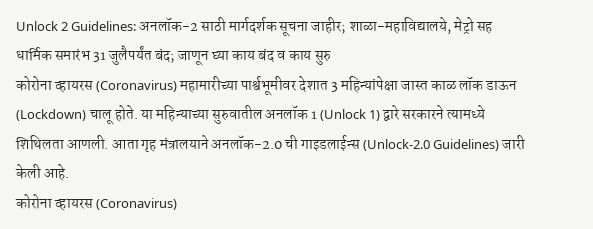Unlock 2 Guidelines: अनलॉक-2 साठी मार्गदर्शक सूचना जाहीर; शाळा-महाविद्यालये, मेट्रो सह धार्मिक समारंभ 31 जुलैपर्यंत बंद; जाणून घ्या काय बंद व काय सुरु
कोरोना व्हायरस (Coronavirus) महामारीच्या पार्श्वभूमीवर देशात 3 महिन्यांपेक्षा जास्त काळ लॉक डाऊन (Lockdown) चालू होते. या महिन्याच्या सुरुवातील अनलॉक 1 (Unlock 1) द्वारे सरकारने त्यामध्ये शिथिलता आणली. आता गृह मंत्रालयाने अनलॉक-2.0 ची गाइडलाईन्स (Unlock-2.0 Guidelines) जारी केली आहे.
कोरोना व्हायरस (Coronavirus)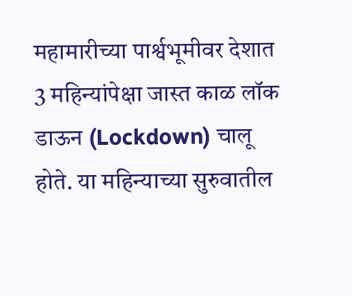महामारीच्या पार्श्वभूमीवर देशात 3 महिन्यांपेक्षा जास्त काळ लॉक डाऊन (Lockdown) चालू होते. या महिन्याच्या सुरुवातील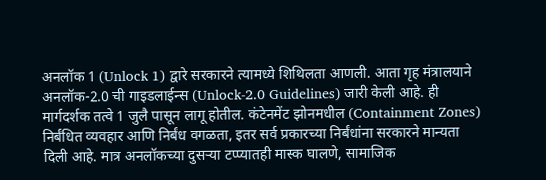अनलॉक 1 (Unlock 1) द्वारे सरकारने त्यामध्ये शिथिलता आणली. आता गृह मंत्रालयाने अनलॉक-2.0 ची गाइडलाईन्स (Unlock-2.0 Guidelines) जारी केली आहे. ही मार्गदर्शक तत्वे 1 जुलै पासून लागू होतील. कंटेनमेंट झोनमधील (Containment Zones) निर्बंधित व्यवहार आणि निर्बंध वगळता, इतर सर्व प्रकारच्या निर्बंधांना सरकारने मान्यता दिली आहे. मात्र अनलॉकच्या दुसऱ्या टप्प्यातही मास्क घालणे, सामाजिक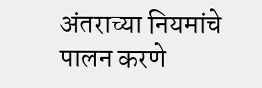अंतराच्या नियमांचे पालन करणे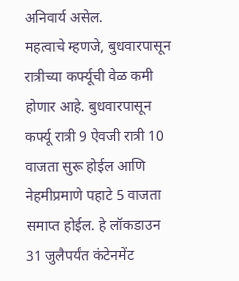अनिवार्य असेल.
महत्वाचे म्हणजे, बुधवारपासून रात्रीच्या कर्फ्यूची वेळ कमी होणार आहे. बुधवारपासून कर्फ्यू रात्री 9 ऐवजी रात्री 10 वाजता सुरू होईल आणि नेहमीप्रमाणे पहाटे 5 वाजता समाप्त होईल. हे लॉकडाउन 31 जुलैपर्यंत कंटेनमेंट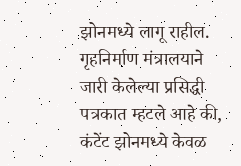झोनमध्ये लागू राहील. गृहनिर्माण मंत्रालयाने जारी केलेल्या प्रसिद्धी पत्रकात म्हटले आहे की, कंटेंट झोनमध्ये केवळ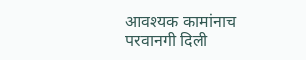आवश्यक कामांनाच परवानगी दिली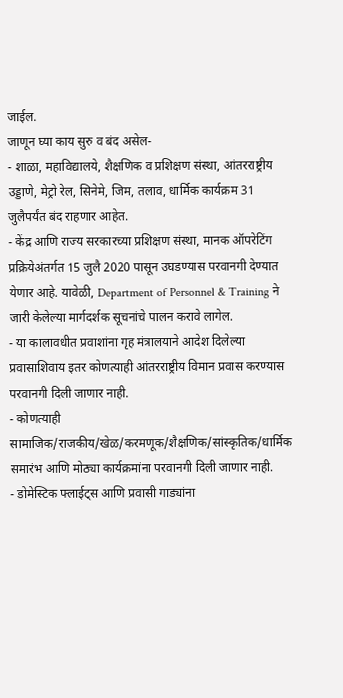जाईल.
जाणून घ्या काय सुरु व बंद असेल-
- शाळा, महाविद्यालये, शैक्षणिक व प्रशिक्षण संस्था, आंतरराष्ट्रीय उड्डाणे, मेट्रो रेल, सिनेमे, जिम, तलाव, धार्मिक कार्यक्रम 31 जुलैपर्यंत बंद राहणार आहेत.
- केंद्र आणि राज्य सरकारच्या प्रशिक्षण संस्था, मानक ऑपरेटिंग प्रक्रियेअंतर्गत 15 जुलै 2020 पासून उघडण्यास परवानगी देण्यात येणार आहे. यावेळी, Department of Personnel & Training ने जारी केलेल्या मार्गदर्शक सूचनांचे पालन करावे लागेल.
- या कालावधीत प्रवाशांना गृह मंत्रालयाने आदेश दिलेल्या प्रवासाशिवाय इतर कोणत्याही आंतरराष्ट्रीय विमान प्रवास करण्यास परवानगी दिली जाणार नाही.
- कोणत्याही सामाजिक/राजकीय/खेळ/करमणूक/शैक्षणिक/सांस्कृतिक/धार्मिक समारंभ आणि मोठ्या कार्यक्रमांना परवानगी दिली जाणार नाही.
- डोमेस्टिक फ्लाईट्स आणि प्रवासी गाड्यांना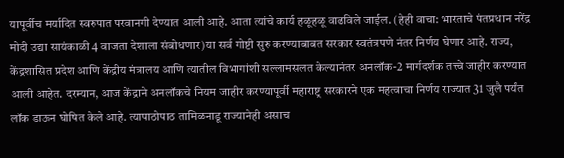यापूर्वीच मर्यादित स्वरुपात परवानगी देण्यात आली आहे. आता त्यांचे कार्य हळूहळू वाढविले जाईल. (हेही वाचा: भारताचे पंतप्रधान नरेंद्र मोदी उद्या सायंकाळी 4 वाजता देशाला संबोधणार)या सर्व गोष्टी सुरु करण्याबाबत सरकार स्वतंत्रपणे नंतर निर्णय घेणार आहे. राज्य, केंद्रशासित प्रदेश आणि केंद्रीय मंत्रालय आणि त्यातील विभागांशी सल्लामसलत केल्यानंतर अनलॉक-2 मार्गदर्शक तत्त्वे जाहीर करण्यात आली आहेत. दरम्यान, आज केंद्राने अनलॉकचे नियम जाहीर करण्यापूर्वी महाराष्ट्र सरकारने एक महत्वाचा निर्णय राज्यात 31 जुलै पर्यंत लॉक डाऊन घोषित केले आहे. त्यापाठोपाठ तामिळनाडू राज्यानेही असाच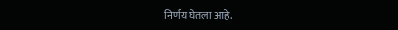निर्णय घेतला आहे.